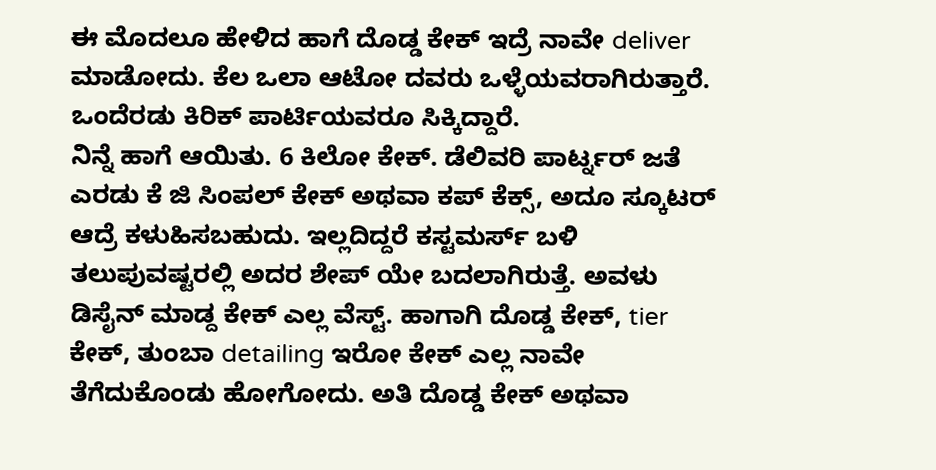ಈ ಮೊದಲೂ ಹೇಳಿದ ಹಾಗೆ ದೊಡ್ಡ ಕೇಕ್ ಇದ್ರೆ ನಾವೇ deliver ಮಾಡೋದು. ಕೆಲ ಒಲಾ ಆಟೋ ದವರು ಒಳ್ಳೆಯವರಾಗಿರುತ್ತಾರೆ. ಒಂದೆರಡು ಕಿರಿಕ್ ಪಾರ್ಟಿಯವರೂ ಸಿಕ್ಕಿದ್ದಾರೆ.
ನಿನ್ನೆ ಹಾಗೆ ಆಯಿತು. 6 ಕಿಲೋ ಕೇಕ್. ಡೆಲಿವರಿ ಪಾರ್ಟ್ನರ್ ಜತೆ ಎರಡು ಕೆ ಜಿ ಸಿಂಪಲ್ ಕೇಕ್ ಅಥವಾ ಕಪ್ ಕೆಕ್ಸ್, ಅದೂ ಸ್ಕೂಟರ್ ಆದ್ರೆ ಕಳುಹಿಸಬಹುದು. ಇಲ್ಲದಿದ್ದರೆ ಕಸ್ಟಮರ್ಸ್ ಬಳಿ ತಲುಪುವಷ್ಟರಲ್ಲಿ ಅದರ ಶೇಪ್ ಯೇ ಬದಲಾಗಿರುತ್ತೆ. ಅವಳು ಡಿಸೈನ್ ಮಾಡ್ದ ಕೇಕ್ ಎಲ್ಲ ವೆಸ್ಟ್. ಹಾಗಾಗಿ ದೊಡ್ಡ ಕೇಕ್, tier ಕೇಕ್, ತುಂಬಾ detailing ಇರೋ ಕೇಕ್ ಎಲ್ಲ ನಾವೇ ತೆಗೆದುಕೊಂಡು ಹೋಗೋದು. ಅತಿ ದೊಡ್ಡ ಕೇಕ್ ಅಥವಾ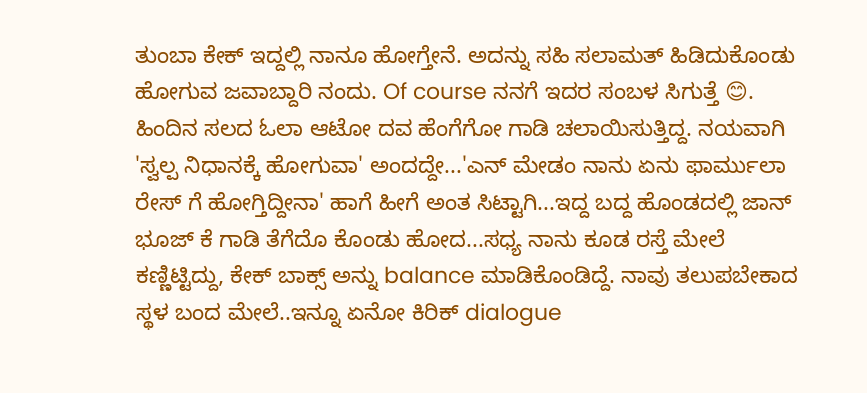ತುಂಬಾ ಕೇಕ್ ಇದ್ದಲ್ಲಿ ನಾನೂ ಹೋಗ್ತೇನೆ. ಅದನ್ನು ಸಹಿ ಸಲಾಮತ್ ಹಿಡಿದುಕೊಂಡು ಹೋಗುವ ಜವಾಬ್ದಾರಿ ನಂದು. Of course ನನಗೆ ಇದರ ಸಂಬಳ ಸಿಗುತ್ತೆ 😊.
ಹಿಂದಿನ ಸಲದ ಓಲಾ ಆಟೋ ದವ ಹೆಂಗೆಗೋ ಗಾಡಿ ಚಲಾಯಿಸುತ್ತಿದ್ದ. ನಯವಾಗಿ 'ಸ್ವಲ್ಪ ನಿಧಾನಕ್ಕೆ ಹೋಗುವಾ' ಅಂದದ್ದೇ...'ಎನ್ ಮೇಡಂ ನಾನು ಏನು ಫಾರ್ಮುಲಾ ರೇಸ್ ಗೆ ಹೋಗ್ತಿದ್ದೀನಾ' ಹಾಗೆ ಹೀಗೆ ಅಂತ ಸಿಟ್ಟಾಗಿ...ಇದ್ದ ಬದ್ದ ಹೊಂಡದಲ್ಲಿ ಜಾನ್ ಭೂಜ್ ಕೆ ಗಾಡಿ ತೆಗೆದೊ ಕೊಂಡು ಹೋದ...ಸಧ್ಯ ನಾನು ಕೂಡ ರಸ್ತೆ ಮೇಲೆ ಕಣ್ಣಿಟ್ಟಿದ್ದು, ಕೇಕ್ ಬಾಕ್ಸ್ ಅನ್ನು balance ಮಾಡಿಕೊಂಡಿದ್ದೆ. ನಾವು ತಲುಪಬೇಕಾದ ಸ್ಥಳ ಬಂದ ಮೇಲೆ..ಇನ್ನೂ ಏನೋ ಕಿರಿಕ್ dialogue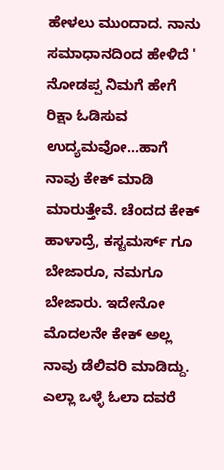ಹೇಳಲು ಮುಂದಾದ. ನಾನು ಸಮಾಧಾನದಿಂದ ಹೇಳಿದೆ ' ನೋಡಪ್ಪ ನಿಮಗೆ ಹೇಗೆ ರಿಕ್ಷಾ ಓಡಿಸುವ ಉದ್ಯಮವೋ...ಹಾಗೆ ನಾವು ಕೇಕ್ ಮಾಡಿ ಮಾರುತ್ತೇವೆ. ಚೆಂದದ ಕೇಕ್ ಹಾಳಾದ್ರೆ, ಕಸ್ಟಮರ್ಸ್ ಗೂ ಬೇಜಾರೂ, ನಮಗೂ ಬೇಜಾರು. ಇದೇನೋ ಮೊದಲನೇ ಕೇಕ್ ಅಲ್ಲ ನಾವು ಡೆಲಿವರಿ ಮಾಡಿದ್ದು. ಎಲ್ಲಾ ಒಳ್ಳೆ ಓಲಾ ದವರೆ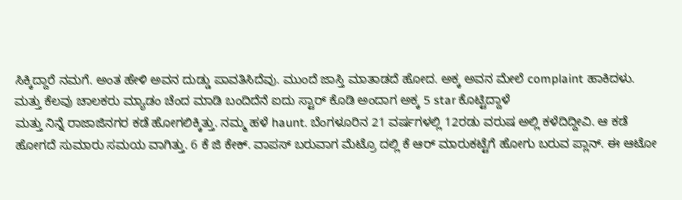ಸಿಕ್ಕಿದ್ದಾರೆ ನಮಗೆ. ಅಂತ ಹೇಳಿ ಅವನ ದುಡ್ಡು ಪಾವತಿಸಿದೆವು. ಮುಂದೆ ಜಾಸ್ತಿ ಮಾತಾಡದೆ ಹೋದ. ಅಕ್ಕ ಅವನ ಮೇಲೆ complaint ಹಾಕಿದಳು.
ಮತ್ತು ಕೆಲವು ಚಾಲಕರು ಮ್ಯಾಡಂ ಚೆಂದ ಮಾಡಿ ಬಂದಿದೆನೆ ಐದು ಸ್ಟಾರ್ ಕೊಡಿ ಅಂದಾಗ ಅಕ್ಕ 5 star ಕೊಟ್ಟಿದ್ದಾಳೆ
ಮತ್ತು ನಿನ್ನೆ ರಾಜಾಜಿನಗರ ಕಡೆ ಹೋಗಲಿಕ್ಕಿತ್ತು. ನಮ್ಮ ಹಳೆ haunt. ಬೆಂಗಳೂರಿನ 21 ವರ್ಷಗಳಲ್ಲಿ 12ರಡು ವರುಷ ಅಲ್ಲಿ ಕಳೆದಿದ್ದೀವಿ. ಆ ಕಡೆ ಹೋಗದೆ ಸುಮಾರು ಸಮಯ ವಾಗಿತ್ತು. 6 ಕೆ ಜಿ ಕೇಕ್. ವಾಪಸ್ ಬರುವಾಗ ಮೆಟ್ರೊ ದಲ್ಲಿ ಕೆ ಆರ್ ಮಾರುಕಟ್ಟೆಗೆ ಹೋಗು ಬರುವ ಪ್ಲಾನ್. ಈ ಆಟೋ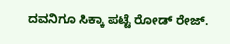ದವನಿಗೂ ಸಿಕ್ಕಾ ಪಟ್ಟೆ ರೋಡ್ ರೇಜ್.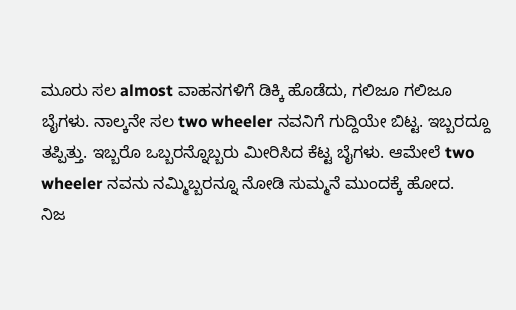ಮೂರು ಸಲ almost ವಾಹನಗಳಿಗೆ ಡಿಕ್ಕಿ ಹೊಡೆದು, ಗಲಿಜೂ ಗಲಿಜೂ ಬೈಗಳು. ನಾಲ್ಕನೇ ಸಲ two wheeler ನವನಿಗೆ ಗುದ್ದಿಯೇ ಬಿಟ್ಟ. ಇಬ್ಬರದ್ದೂ ತಪ್ಪಿತ್ತು. ಇಬ್ಬರೊ ಒಬ್ಬರನ್ನೊಬ್ಬರು ಮೀರಿಸಿದ ಕೆಟ್ಟ ಬೈಗಳು. ಆಮೇಲೆ two wheeler ನವನು ನಮ್ಮಿಬ್ಬರನ್ನೂ ನೋಡಿ ಸುಮ್ಮನೆ ಮುಂದಕ್ಕೆ ಹೋದ.
ನಿಜ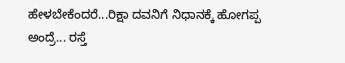ಹೇಳಬೇಕೆಂದರೆ...ರಿಕ್ಷಾ ದವನಿಗೆ ನಿಧಾನಕ್ಕೆ ಹೋಗಪ್ಪ ಅಂದ್ರೆ... ರಸ್ತೆ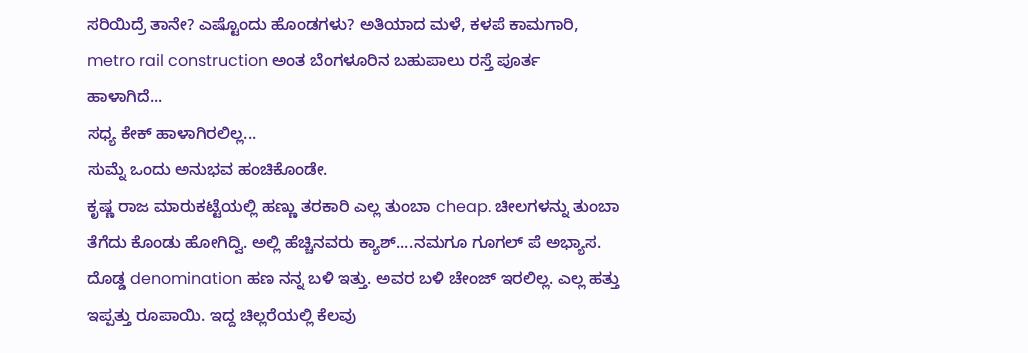ಸರಿಯಿದ್ರೆ ತಾನೇ? ಎಷ್ಟೊಂದು ಹೊಂಡಗಳು? ಅತಿಯಾದ ಮಳೆ, ಕಳಪೆ ಕಾಮಗಾರಿ, metro rail construction ಅಂತ ಬೆಂಗಳೂರಿನ ಬಹುಪಾಲು ರಸ್ತೆ ಪೂರ್ತ ಹಾಳಾಗಿದೆ...
ಸಧ್ಯ ಕೇಕ್ ಹಾಳಾಗಿರಲಿಲ್ಲ...
ಸುಮ್ನೆ ಒಂದು ಅನುಭವ ಹಂಚಿಕೊಂಡೇ.
ಕೃಷ್ಣ ರಾಜ ಮಾರುಕಟ್ಟೆಯಲ್ಲಿ ಹಣ್ಣು ತರಕಾರಿ ಎಲ್ಲ ತುಂಬಾ cheap. ಚೀಲಗಳನ್ನು ತುಂಬಾ ತೆಗೆದು ಕೊಂಡು ಹೋಗಿದ್ವಿ. ಅಲ್ಲಿ ಹೆಚ್ಚಿನವರು ಕ್ಯಾಶ್....ನಮಗೂ ಗೂಗಲ್ ಪೆ ಅಭ್ಯಾಸ. ದೊಡ್ಡ denomination ಹಣ ನನ್ನ ಬಳಿ ಇತ್ತು. ಅವರ ಬಳಿ ಚೇಂಜ್ ಇರಲಿಲ್ಲ. ಎಲ್ಲ ಹತ್ತು ಇಪ್ಪತ್ತು ರೂಪಾಯಿ. ಇದ್ದ ಚಿಲ್ಲರೆಯಲ್ಲಿ ಕೆಲವು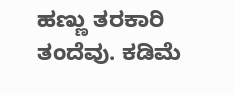ಹಣ್ಣು ತರಕಾರಿ ತಂದೆವು. ಕಡಿಮೆ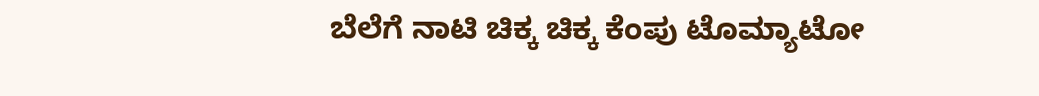ಬೆಲೆಗೆ ನಾಟಿ ಚಿಕ್ಕ ಚಿಕ್ಕ ಕೆಂಪು ಟೊಮ್ಯಾಟೋ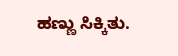ಹಣ್ಣು ಸಿಕ್ಕಿತು.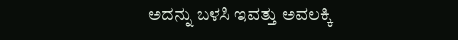ಅದನ್ನು ಬಳಸಿ ಇವತ್ತು ಅವಲಕ್ಕಿ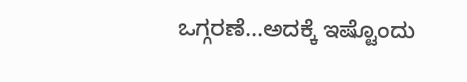ಒಗ್ಗರಣೆ...ಅದಕ್ಕೆ ಇಷ್ಟೊಂದು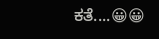ಕತೆ....😀😀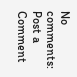No comments:
Post a Comment